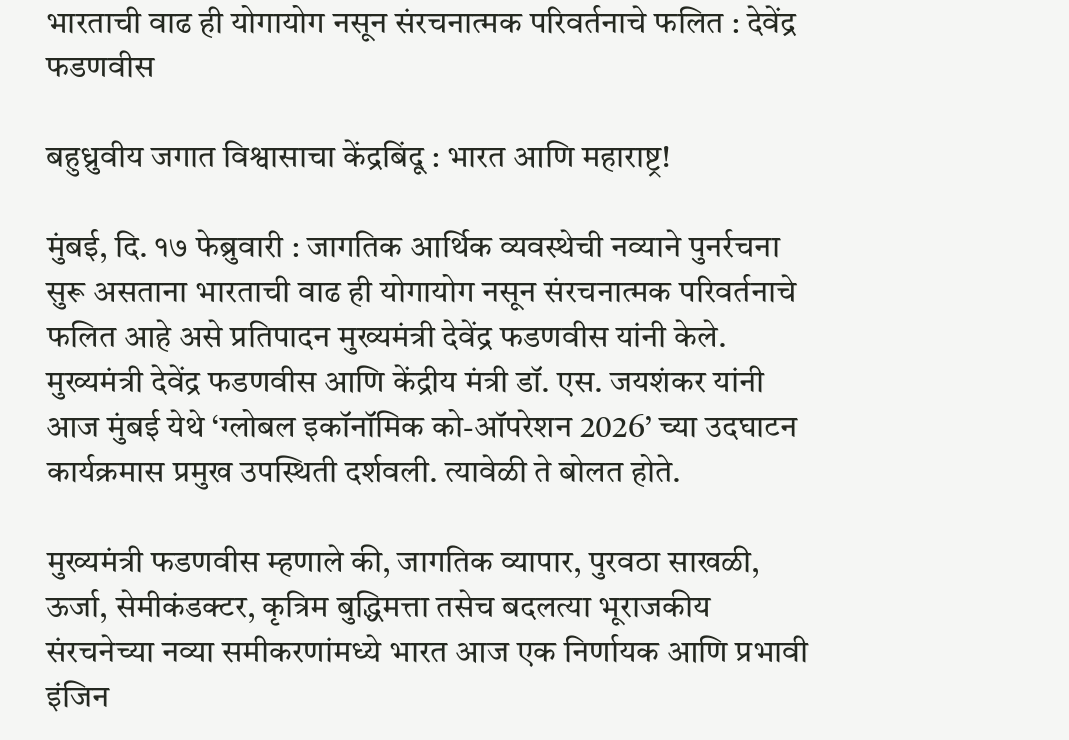भारताची वाढ ही योगायोग नसून संरचनात्मक परिवर्तनाचे फलित : देवेंद्र फडणवीस

बहुध्रुवीय जगात विश्वासाचा केंद्रबिंदू : भारत आणि महाराष्ट्र!

मुंबई, दि. १७ फेब्रुवारी : जागतिक आर्थिक व्यवस्थेची नव्याने पुनर्रचना सुरू असताना भारताची वाढ ही योगायोग नसून संरचनात्मक परिवर्तनाचे फलित आहे असे प्रतिपादन मुख्यमंत्री देवेंद्र फडणवीस यांनी केले. मुख्यमंत्री देवेंद्र फडणवीस आणि केंद्रीय मंत्री डॉ. एस. जयशंकर यांनी आज मुंबई येथे ‘ग्लोबल इकॉनॉमिक को-ऑपरेशन 2026’ च्या उदघाटन कार्यक्रमास प्रमुख उपस्थिती दर्शवली. त्यावेळी ते बोलत होते.

मुख्यमंत्री फडणवीस म्हणाले की, जागतिक व्यापार, पुरवठा साखळी, ऊर्जा, सेमीकंडक्टर, कृत्रिम बुद्धिमत्ता तसेच बदलत्या भूराजकीय संरचनेच्या नव्या समीकरणांमध्ये भारत आज एक निर्णायक आणि प्रभावी इंजिन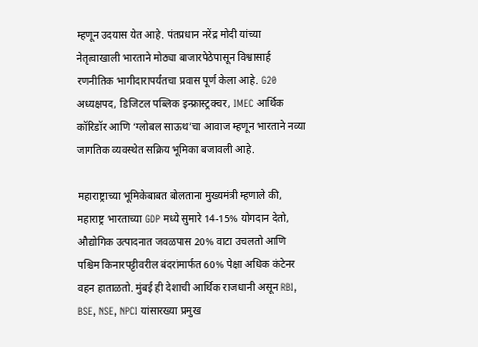म्हणून उदयास येत आहे. पंतप्रधान नरेंद्र मोदी यांच्या नेतृत्वाखाली भारताने मोठ्या बाजारपेठेपासून विश्वासार्ह रणनीतिक भागीदारापर्यंतचा प्रवास पूर्ण केला आहे. G20 अध्यक्षपद, डिजिटल पब्लिक इन्फ्रास्ट्रक्चर, IMEC आर्थिक कॉरिडॉर आणि ‘ग्लोबल साऊथ’चा आवाज म्हणून भारताने नव्या जागतिक व्यवस्थेत सक्रिय भूमिका बजावली आहे.

महाराष्ट्राच्या भूमिकेबाबत बोलताना मुख्यमंत्री म्हणाले की, महाराष्ट्र भारताच्या GDP मध्ये सुमारे 14-15% योगदान देतो, औद्योगिक उत्पादनात जवळपास 20% वाटा उचलतो आणि पश्चिम किनारपट्टीवरील बंदरांमार्फत 60% पेक्षा अधिक कंटेनर वहन हाताळतो. मुंबई ही देशाची आर्थिक राजधानी असून RBI, BSE, NSE, NPCI यांसारख्या प्रमुख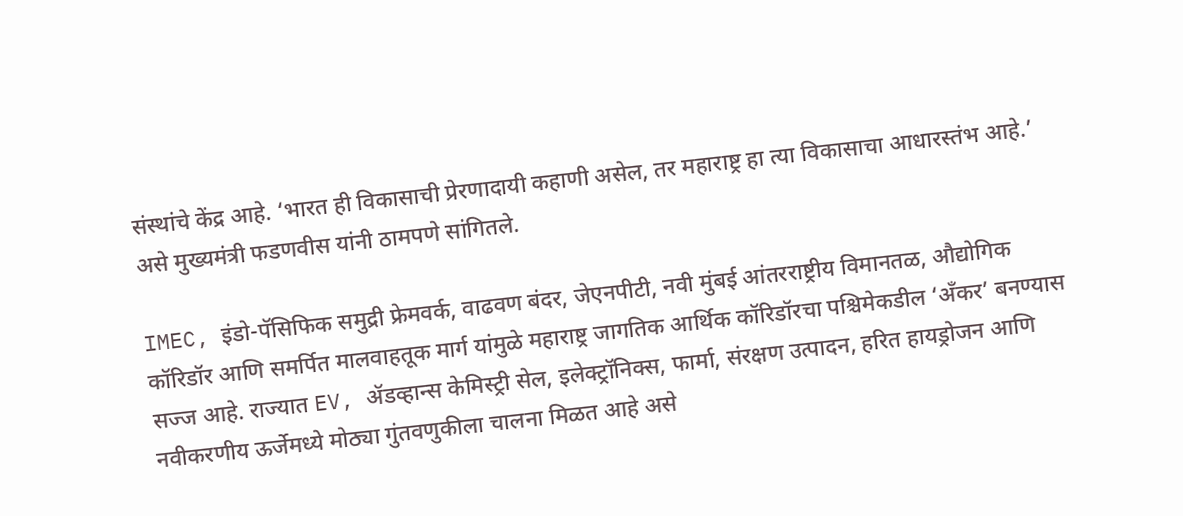संस्थांचे केंद्र आहे. ‘भारत ही विकासाची प्रेरणादायी कहाणी असेल, तर महाराष्ट्र हा त्या विकासाचा आधारस्तंभ आहे.’ असे मुख्यमंत्री फडणवीस यांनी ठामपणे सांगितले.

IMEC, इंडो-पॅसिफिक समुद्री फ्रेमवर्क, वाढवण बंदर, जेएनपीटी, नवी मुंबई आंतरराष्ट्रीय विमानतळ, औद्योगिक कॉरिडॉर आणि समर्पित मालवाहतूक मार्ग यांमुळे महाराष्ट्र जागतिक आर्थिक कॉरिडॉरचा पश्चिमेकडील ‘अँकर’ बनण्यास सज्ज आहे. राज्यात EV, ॲडव्हान्स केमिस्ट्री सेल, इलेक्ट्रॉनिक्स, फार्मा, संरक्षण उत्पादन, हरित हायड्रोजन आणि नवीकरणीय ऊर्जेमध्ये मोठ्या गुंतवणुकीला चालना मिळत आहे असे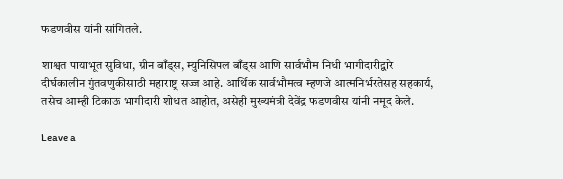फडणवीस यांनी सांगितले.

शाश्वत पायाभूत सुविधा, ग्रीन बाँड्स, म्युनिसिपल बाँड्स आणि सार्वभौम निधी भागीदारीद्वारे दीर्घकालीन गुंतवणुकीसाठी महाराष्ट्र सज्ज आहे. आर्थिक सार्वभौमत्व म्हणजे आत्मनिर्भरतेसह सहकार्य, तसेच आम्ही टिकाऊ भागीदारी शोधत आहोत, असेही मुख्यमंत्री देवेंद्र फडणवीस यांनी नमूद केले.

Leave a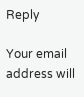Reply

Your email address will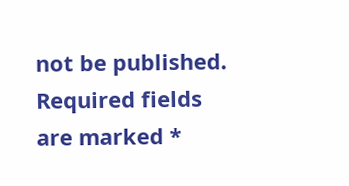not be published. Required fields are marked *